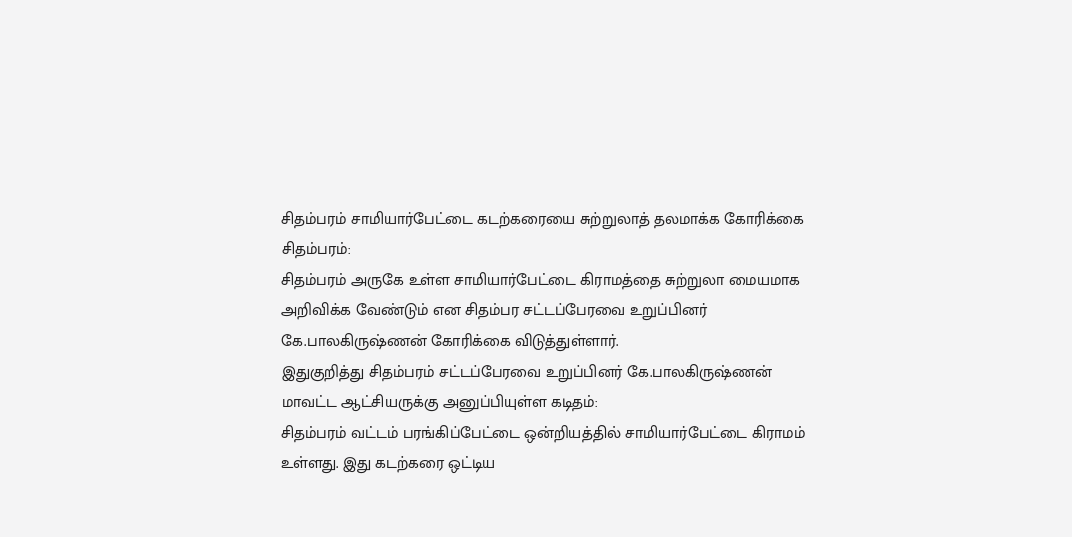சிதம்பரம் சாமியார்பேட்டை கடற்கரையை சுற்றுலாத் தலமாக்க கோரிக்கை
சிதம்பரம்:
சிதம்பரம் அருகே உள்ள சாமியார்பேட்டை கிராமத்தை சுற்றுலா மையமாக அறிவிக்க வேண்டும் என சிதம்பர சட்டப்பேரவை உறுப்பினர் கே.பாலகிருஷ்ணன் கோரிக்கை விடுத்துள்ளார்.
இதுகுறித்து சிதம்பரம் சட்டப்பேரவை உறுப்பினர் கே.பாலகிருஷ்ணன் மாவட்ட ஆட்சியருக்கு அனுப்பியுள்ள கடிதம்:
சிதம்பரம் வட்டம் பரங்கிப்பேட்டை ஒன்றியத்தில் சாமியார்பேட்டை கிராமம் உள்ளது. இது கடற்கரை ஒட்டிய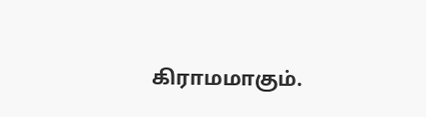கிராமமாகும்.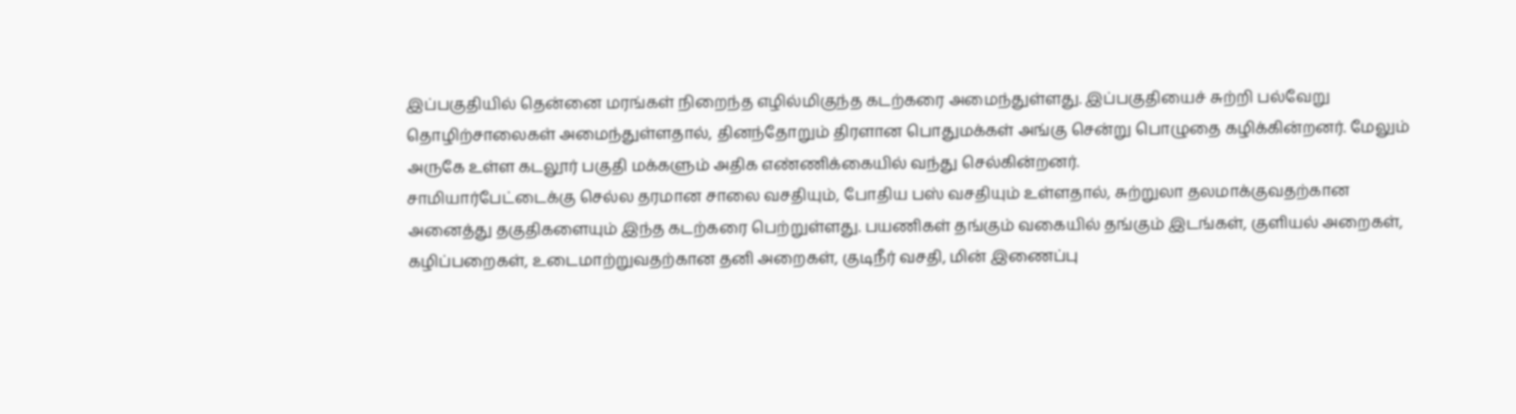இப்பகுதியில் தென்னை மரங்கள் நிறைந்த எழில்மிகுந்த கடற்கரை அமைந்துள்ளது. இப்பகுதியைச் சுற்றி பல்வேறு தொழிற்சாலைகள் அமைந்துள்ளதால், தினந்தோறும் திரளான பொதுமக்கள் அங்கு சென்று பொழுதை கழிக்கின்றனர். மேலும் அருகே உள்ள கடலூர் பகுதி மக்களும் அதிக எண்ணிக்கையில் வந்து செல்கின்றனர்.
சாமியார்பேட்டைக்கு செல்ல தரமான சாலை வசதியும், போதிய பஸ் வசதியும் உள்ளதால், சுற்றுலா தலமாக்குவதற்கான அனைத்து தகுதிகளையும் இந்த கடற்கரை பெற்றுள்ளது. பயணிகள் தங்கும் வகையில் தங்கும் இடங்கள், குளியல் அறைகள், கழிப்பறைகள், உடைமாற்றுவதற்கான தனி அறைகள், குடிநீர் வசதி, மின் இணைப்பு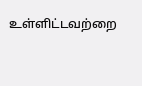உள்ளிட்டவற்றை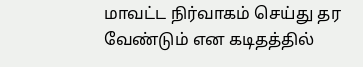மாவட்ட நிர்வாகம் செய்து தர வேண்டும் என கடிதத்தில்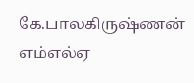கே.பாலகிருஷ்ணன் எம்எல்ஏ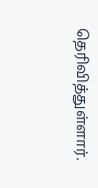தெரிவித்துள்ளார்.